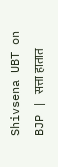Shivsena UBT on BJP | सत्ता हातात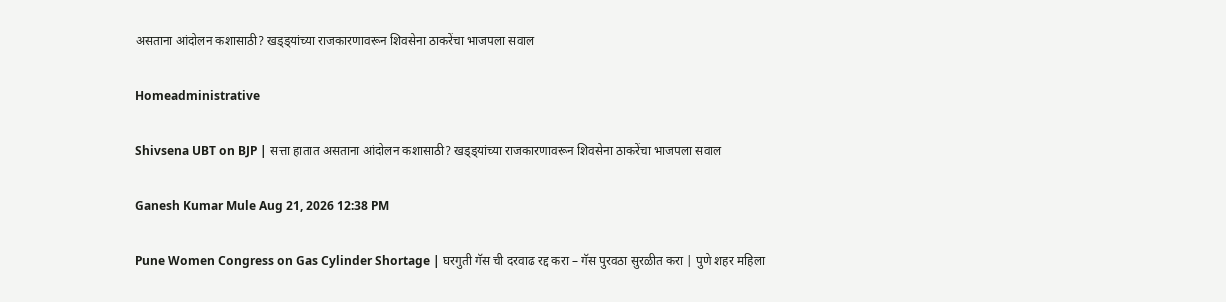असताना आंदोलन कशासाठी? खड्ड्यांच्या राजकारणावरून शिवसेना ठाकरेंचा भाजपला सवाल

Homeadministrative

Shivsena UBT on BJP | सत्ता हातात असताना आंदोलन कशासाठी? खड्ड्यांच्या राजकारणावरून शिवसेना ठाकरेंचा भाजपला सवाल

Ganesh Kumar Mule Aug 21, 2026 12:38 PM

Pune Women Congress on Gas Cylinder Shortage | घरगुती गॅस ची दरवाढ रद्द करा – गॅस पुरवठा सुरळीत करा | पुणे शहर महिला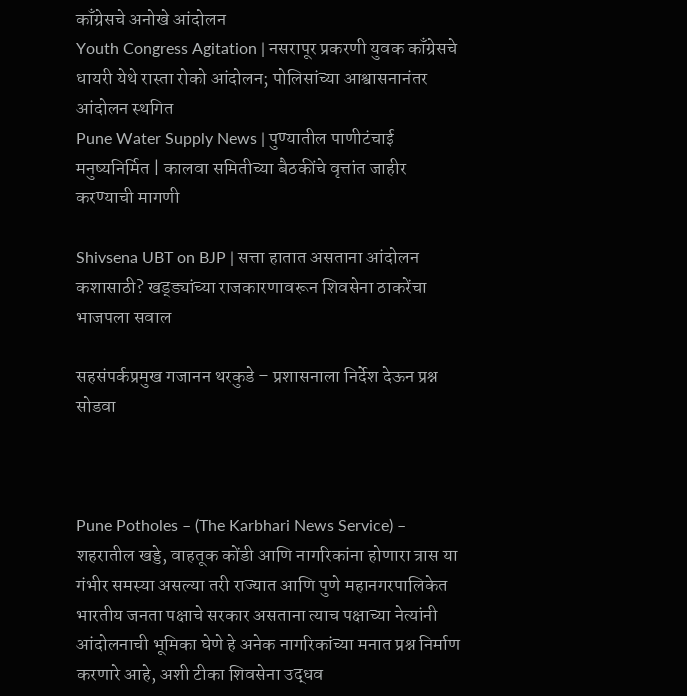काँग्रेसचे अनोखे आंदोलन
Youth Congress Agitation | नसरापूर प्रकरणी युवक काँग्रेसचे धायरी येथे रास्ता रोको आंदोलन; पोलिसांच्या आश्वासनानंतर आंदोलन स्थगित
Pune Water Supply News | पुण्यातील पाणीटंचाई मनुष्यनिर्मित | कालवा समितीच्या बैठकींचे वृत्तांत जाहीर करण्याची मागणी

Shivsena UBT on BJP | सत्ता हातात असताना आंदोलन कशासाठी? खड्ड्यांच्या राजकारणावरून शिवसेना ठाकरेंचा भाजपला सवाल

सहसंपर्कप्रमुख गजानन थरकुडे – प्रशासनाला निर्देश देऊन प्रश्न सोडवा



Pune Potholes – (The Karbhari News Service) – शहरातील खड्डे, वाहतूक कोंडी आणि नागरिकांना होणारा त्रास या गंभीर समस्या असल्या तरी राज्यात आणि पुणे महानगरपालिकेत भारतीय जनता पक्षाचे सरकार असताना त्याच पक्षाच्या नेत्यांनी आंदोलनाची भूमिका घेणे हे अनेक नागरिकांच्या मनात प्रश्न निर्माण करणारे आहे, अशी टीका शिवसेना उद्धव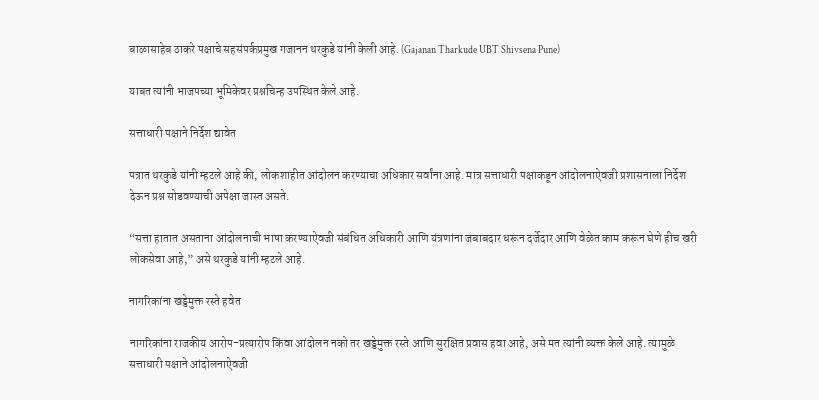बाळासाहेब ठाकरे पक्षाचे सहसंपर्कप्रमुख गजानन थरकुडे यांनी केली आहे. (Gajanan Tharkude UBT Shivsena Pune)

याबत त्यांनी भाजपच्या भूमिकेवर प्रश्नचिन्ह उपस्थित केले आहे.

सत्ताधारी पक्षाने निर्देश द्यावेत

पत्रात थरकुडे यांनी म्हटले आहे की, लोकशाहीत आंदोलन करण्याचा अधिकार सर्वांना आहे. मात्र सत्ताधारी पक्षाकडून आंदोलनाऐवजी प्रशासनाला निर्देश देऊन प्रश्न सोडवण्याची अपेक्षा जास्त असते.

“सत्ता हातात असताना आंदोलनाची भाषा करण्याऐवजी संबंधित अधिकारी आणि यंत्रणांना जबाबदार धरून दर्जेदार आणि वेळेत काम करून घेणे हीच खरी लोकसेवा आहे,” असे थरकुडे यांनी म्हटले आहे.

नागरिकांना खड्डेमुक्त रस्ते हवेत

नागरिकांना राजकीय आरोप-प्रत्यारोप किंवा आंदोलन नको तर खड्डेमुक्त रस्ते आणि सुरक्षित प्रवास हवा आहे, असे मत त्यांनी व्यक्त केले आहे. त्यामुळे सत्ताधारी पक्षाने आंदोलनाऐवजी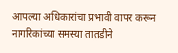आपल्या अधिकारांचा प्रभावी वापर करून नागरिकांच्या समस्या तातडीने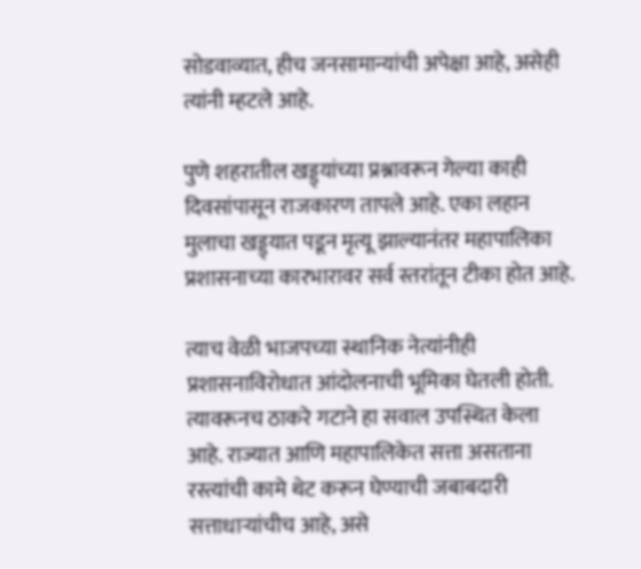सोडवाव्यात, हीच जनसामान्यांची अपेक्षा आहे, असेही त्यांनी म्हटले आहे.

पुणे शहरातील खड्ड्यांच्या प्रश्नावरून गेल्या काही दिवसांपासून राजकारण तापले आहे. एका लहान मुलाचा खड्ड्यात पडून मृत्यू झाल्यानंतर महापालिका प्रशासनाच्या कारभारावर सर्व स्तरांतून टीका होत आहे.

त्याच वेळी भाजपच्या स्थानिक नेत्यांनीही प्रशासनाविरोधात आंदोलनाची भूमिका घेतली होती. त्यावरूनच ठाकरे गटाने हा सवाल उपस्थित केला आहे. राज्यात आणि महापालिकेत सत्ता असताना रस्त्यांची कामे थेट करून घेण्याची जबाबदारी सत्ताधाऱ्यांचीच आहे, असे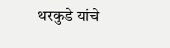थरकुडे यांचे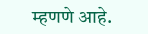म्हणणे आहे.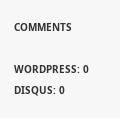COMMENTS

WORDPRESS: 0
DISQUS: 0